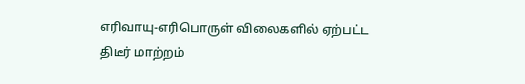எரிவாயு-எரிபொருள் விலைகளில் ஏற்பட்ட திடீர் மாற்றம்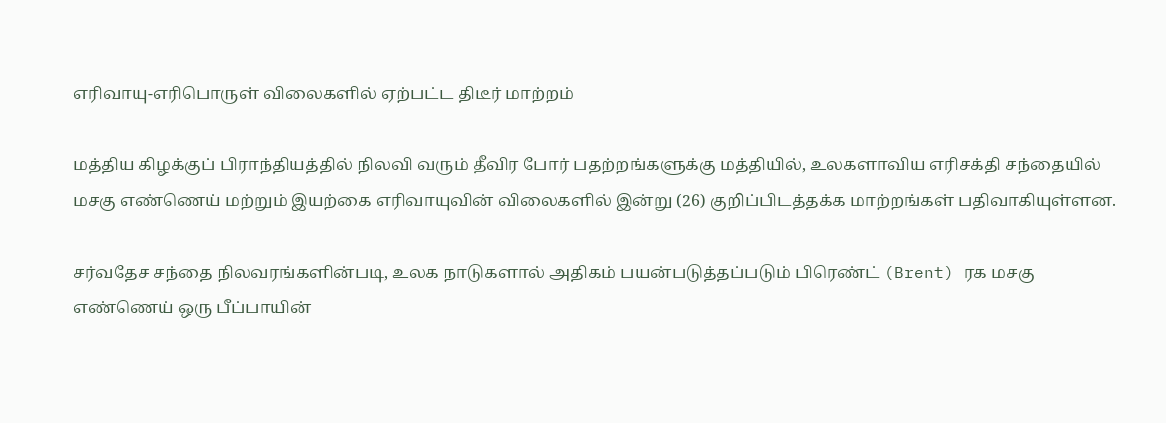எரிவாயு-எரிபொருள் விலைகளில் ஏற்பட்ட திடீர் மாற்றம்

மத்திய கிழக்குப் பிராந்தியத்தில் நிலவி வரும் தீவிர போர் பதற்றங்களுக்கு மத்தியில், உலகளாவிய எரிசக்தி சந்தையில் மசகு எண்ணெய் மற்றும் இயற்கை எரிவாயுவின் விலைகளில் இன்று (26) குறிப்பிடத்தக்க மாற்றங்கள் பதிவாகியுள்ளன.

சர்வதேச சந்தை நிலவரங்களின்படி, உலக நாடுகளால் அதிகம் பயன்படுத்தப்படும் பிரெண்ட் (Brent) ரக மசகு எண்ணெய் ஒரு பீப்பாயின்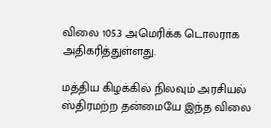விலை 105.3 அமெரிக்க டொலராக அதிகரித்துள்ளது.

மத்திய கிழக்கில் நிலவும் அரசியல் ஸ்திரமற்ற தன்மையே இந்த விலை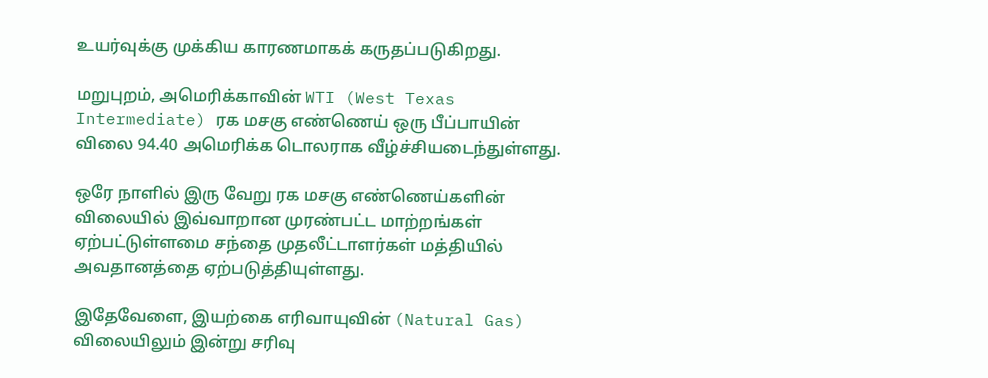உயர்வுக்கு முக்கிய காரணமாகக் கருதப்படுகிறது.

மறுபுறம், அமெரிக்காவின் WTI (West Texas Intermediate) ரக மசகு எண்ணெய் ஒரு பீப்பாயின் விலை 94.40 அமெரிக்க டொலராக வீழ்ச்சியடைந்துள்ளது.

ஒரே நாளில் இரு வேறு ரக மசகு எண்ணெய்களின் விலையில் இவ்வாறான முரண்பட்ட மாற்றங்கள் ஏற்பட்டுள்ளமை சந்தை முதலீட்டாளர்கள் மத்தியில் அவதானத்தை ஏற்படுத்தியுள்ளது.

இதேவேளை, இயற்கை எரிவாயுவின் (Natural Gas) விலையிலும் இன்று சரிவு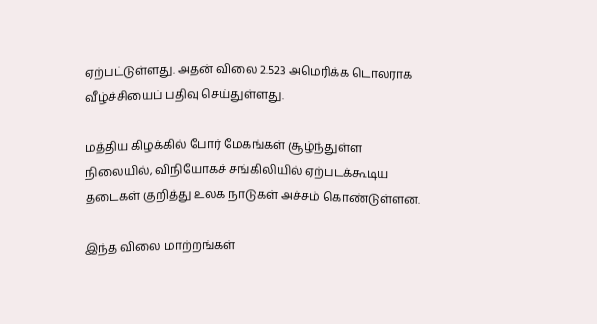ஏற்பட்டுள்ளது. அதன் விலை 2.523 அமெரிக்க டொலராக வீழ்ச்சியைப் பதிவு செய்துள்ளது.

மத்திய கிழக்கில் போர் மேகங்கள் சூழ்ந்துள்ள நிலையில், விநியோகச் சங்கிலியில் ஏற்படக்கூடிய தடைகள் குறித்து உலக நாடுகள் அச்சம் கொண்டுள்ளன.

இந்த விலை மாற்றங்கள்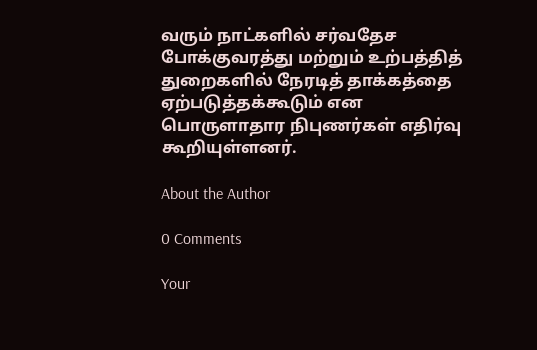வரும் நாட்களில் சர்வதேச போக்குவரத்து மற்றும் உற்பத்தித் துறைகளில் நேரடித் தாக்கத்தை ஏற்படுத்தக்கூடும் என பொருளாதார நிபுணர்கள் எதிர்வு கூறியுள்ளனர்.

About the Author

0 Comments

Your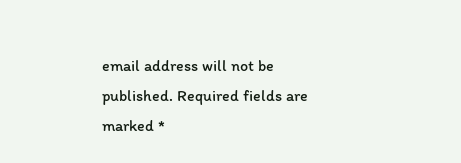email address will not be published. Required fields are marked *